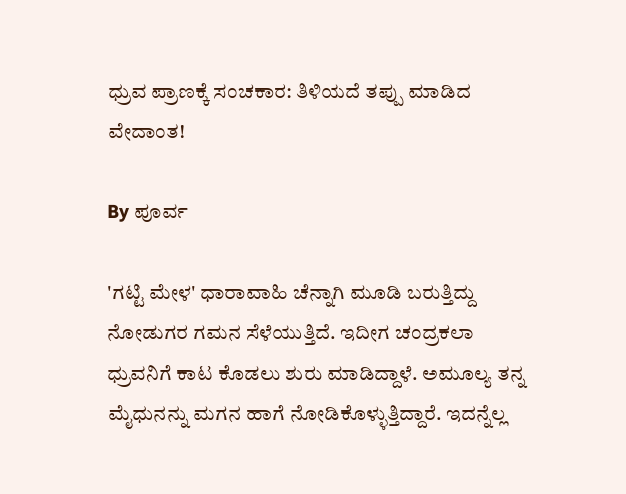ಧ್ರುವ ಪ್ರಾಣಕ್ಕೆ ಸಂಚಕಾರ: ತಿಳಿಯದೆ ತಪ್ಪು ಮಾಡಿದ ವೇದಾಂತ!

By ಪೂರ್ವ

'ಗಟ್ಟಿ ಮೇಳ' ಧಾರಾವಾಹಿ ಚೆನ್ನಾಗಿ ಮೂಡಿ ಬರುತ್ತಿದ್ದು ನೋಡುಗರ ಗಮನ ಸೆಳೆಯುತ್ತಿದೆ. ಇದೀಗ ಚಂದ್ರಕಲಾ ಧ್ರುವನಿಗೆ ಕಾಟ ಕೊಡಲು ಶುರು ಮಾಡಿದ್ದಾಳೆ. ಅಮೂಲ್ಯ ತನ್ನ ಮೈಧುನನ್ನು ಮಗನ ಹಾಗೆ ನೋಡಿಕೊಳ್ಳುತ್ತಿದ್ದಾರೆ. ಇದನ್ನೆಲ್ಲ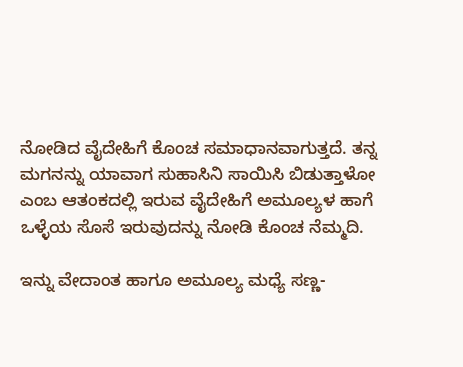ನೋಡಿದ ವೈದೇಹಿಗೆ ಕೊಂಚ ಸಮಾಧಾನವಾಗುತ್ತದೆ. ತನ್ನ ಮಗನನ್ನು ಯಾವಾಗ ಸುಹಾಸಿನಿ ಸಾಯಿಸಿ ಬಿಡುತ್ತಾಳೋ ಎಂಬ ಆತಂಕದಲ್ಲಿ ಇರುವ ವೈದೇಹಿಗೆ ಅಮೂಲ್ಯಳ ಹಾಗೆ ಒಳ್ಳೆಯ ಸೊಸೆ ಇರುವುದನ್ನು ನೋಡಿ ಕೊಂಚ ನೆಮ್ಮದಿ.

ಇನ್ನು ವೇದಾಂತ ಹಾಗೂ ಅಮೂಲ್ಯ ಮಧ್ಯೆ ಸಣ್ಣ-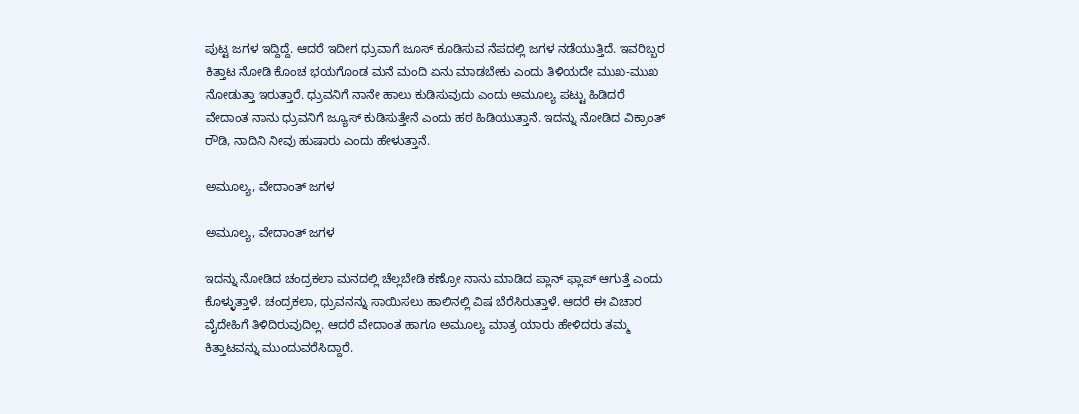ಪುಟ್ಟ ಜಗಳ ಇದ್ದಿದ್ದೆ. ಆದರೆ ಇದೀಗ ಧ್ರುವಾಗೆ ಜೂಸ್ ಕೂಡಿಸುವ ನೆಪದಲ್ಲಿ ಜಗಳ ನಡೆಯುತ್ತಿದೆ. ಇವರಿಬ್ಬರ ಕಿತ್ತಾಟ ನೋಡಿ ಕೊಂಚ ಭಯಗೊಂಡ ಮನೆ ಮಂದಿ ಏನು ಮಾಡಬೇಕು ಎಂದು ತಿಳಿಯದೇ ಮುಖ-ಮುಖ ನೋಡುತ್ತಾ ಇರುತ್ತಾರೆ. ಧ್ರುವನಿಗೆ ನಾನೇ ಹಾಲು ಕುಡಿಸುವುದು ಎಂದು ಅಮೂಲ್ಯ ಪಟ್ಟು ಹಿಡಿದರೆ ವೇದಾಂತ ನಾನು ಧ್ರುವನಿಗೆ ಜ್ಯೂಸ್ ಕುಡಿಸುತ್ತೇನೆ ಎಂದು ಹಠ ಹಿಡಿಯುತ್ತಾನೆ. ಇದನ್ನು ನೋಡಿದ ವಿಕ್ರಾಂತ್ ರೌಡಿ, ನಾದಿನಿ ನೀವು ಹುಷಾರು ಎಂದು ಹೇಳುತ್ತಾನೆ.

ಅಮೂಲ್ಯ, ವೇದಾಂತ್ ಜಗಳ

ಅಮೂಲ್ಯ, ವೇದಾಂತ್ ಜಗಳ

ಇದನ್ನು ನೋಡಿದ ಚಂದ್ರಕಲಾ ಮನದಲ್ಲಿ ಚೆಲ್ಲಬೇಡಿ ಕಣ್ರೋ ನಾನು ಮಾಡಿದ ಪ್ಲಾನ್ ಫ್ಲಾಪ್ ಆಗುತ್ತೆ ಎಂದು ಕೊಳ್ಳುತ್ತಾಳೆ. ಚಂದ್ರಕಲಾ, ಧ್ರುವನನ್ನು ಸಾಯಿಸಲು ಹಾಲಿನಲ್ಲಿ ವಿಷ ಬೆರೆಸಿರುತ್ತಾಳೆ. ಆದರೆ ಈ ವಿಚಾರ ವೈದೇಹಿಗೆ ತಿಳಿದಿರುವುದಿಲ್ಲ. ಆದರೆ ವೇದಾಂತ ಹಾಗೂ ಅಮೂಲ್ಯ ಮಾತ್ರ ಯಾರು ಹೇಳಿದರು ತಮ್ಮ ಕಿತ್ತಾಟವನ್ನು ಮುಂದುವರೆಸಿದ್ದಾರೆ.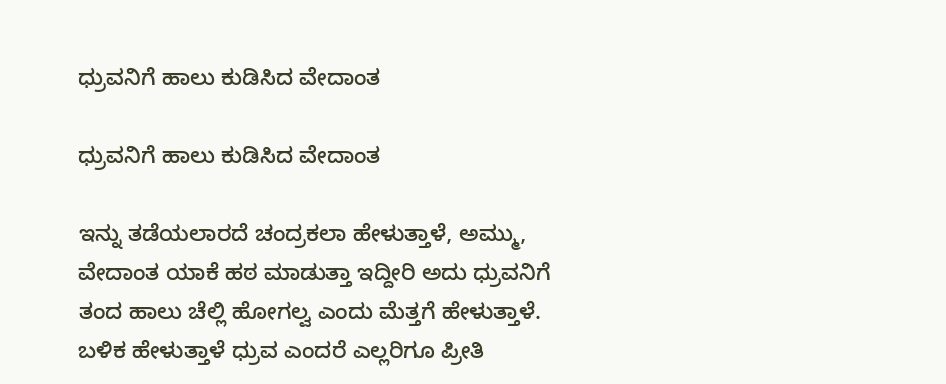ಧ್ರುವನಿಗೆ ಹಾಲು ಕುಡಿಸಿದ ವೇದಾಂತ

ಧ್ರುವನಿಗೆ ಹಾಲು ಕುಡಿಸಿದ ವೇದಾಂತ

ಇನ್ನು ತಡೆಯಲಾರದೆ ಚಂದ್ರಕಲಾ ಹೇಳುತ್ತಾಳೆ, ಅಮ್ಮು, ವೇದಾಂತ ಯಾಕೆ ಹಠ ಮಾಡುತ್ತಾ ಇದ್ದೀರಿ ಅದು ಧ್ರುವನಿಗೆ ತಂದ ಹಾಲು ಚೆಲ್ಲಿ ಹೋಗಲ್ವ ಎಂದು ಮೆತ್ತಗೆ ಹೇಳುತ್ತಾಳೆ. ಬಳಿಕ ಹೇಳುತ್ತಾಳೆ ಧ್ರುವ ಎಂದರೆ ಎಲ್ಲರಿಗೂ ಪ್ರೀತಿ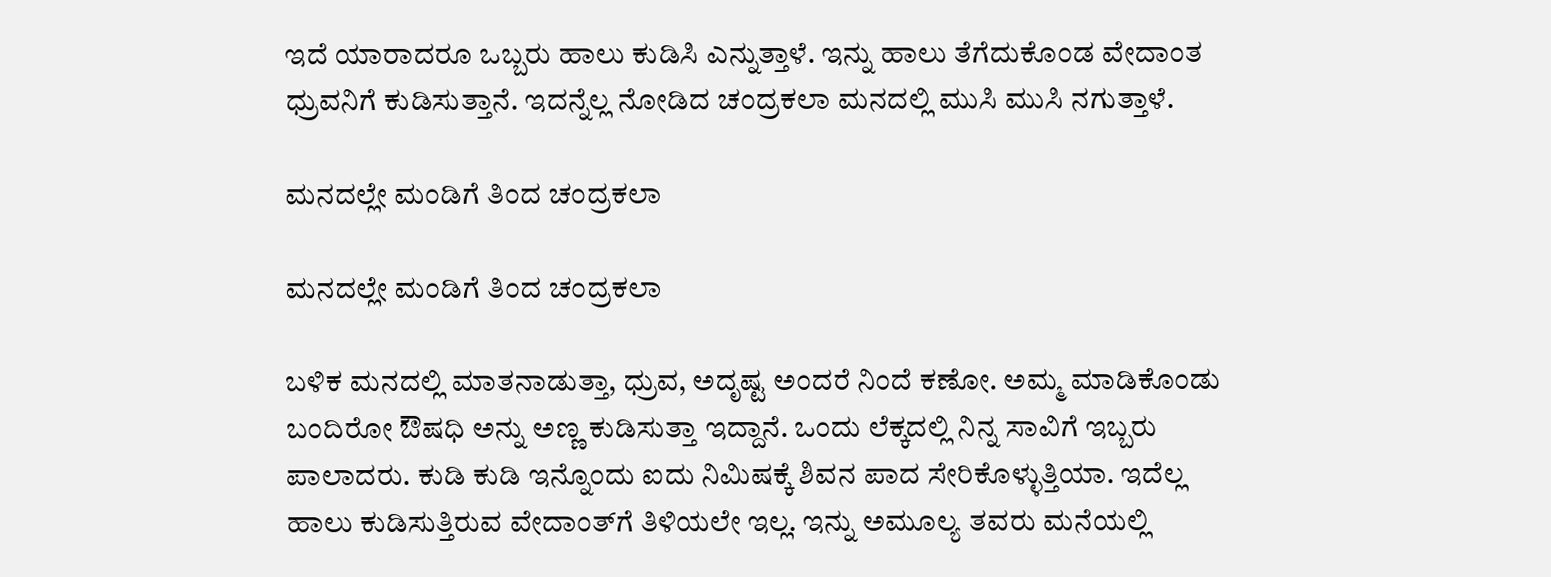ಇದೆ ಯಾರಾದರೂ ಒಬ್ಬರು ಹಾಲು ಕುಡಿಸಿ ಎನ್ನುತ್ತಾಳೆ. ಇನ್ನು ಹಾಲು ತೆಗೆದುಕೊಂಡ ವೇದಾಂತ ಧ್ರುವನಿಗೆ ಕುಡಿಸುತ್ತಾನೆ. ಇದನ್ನೆಲ್ಲ ನೋಡಿದ ಚಂದ್ರಕಲಾ ಮನದಲ್ಲಿ ಮುಸಿ ಮುಸಿ ನಗುತ್ತಾಳೆ.

ಮನದಲ್ಲೇ ಮಂಡಿಗೆ ತಿಂದ ಚಂದ್ರಕಲಾ

ಮನದಲ್ಲೇ ಮಂಡಿಗೆ ತಿಂದ ಚಂದ್ರಕಲಾ

ಬಳಿಕ ಮನದಲ್ಲಿ ಮಾತನಾಡುತ್ತಾ, ಧ್ರುವ, ಅದೃಷ್ಟ ಅಂದರೆ ನಿಂದೆ ಕಣೋ. ಅಮ್ಮ ಮಾಡಿಕೊಂಡು ಬಂದಿರೋ ಔಷಧಿ ಅನ್ನು ಅಣ್ಣ ಕುಡಿಸುತ್ತಾ ಇದ್ದಾನೆ. ಒಂದು ಲೆಕ್ಕದಲ್ಲಿ ನಿನ್ನ ಸಾವಿಗೆ ಇಬ್ಬರು ಪಾಲಾದರು. ಕುಡಿ ಕುಡಿ ಇನ್ನೊಂದು ಐದು ನಿಮಿಷಕ್ಕೆ ಶಿವನ ಪಾದ ಸೇರಿಕೊಳ್ಳುತ್ತಿಯಾ. ಇದೆಲ್ಲ ಹಾಲು ಕುಡಿಸುತ್ತಿರುವ ವೇದಾಂತ್‌ಗೆ ತಿಳಿಯಲೇ ಇಲ್ಲ. ಇನ್ನು ಅಮೂಲ್ಯ ತವರು ಮನೆಯಲ್ಲಿ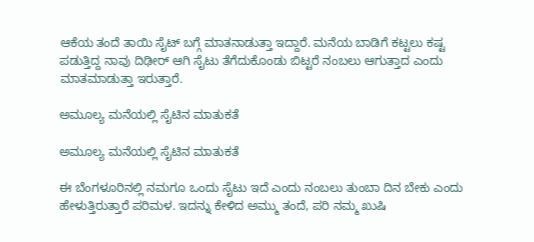ಆಕೆಯ ತಂದೆ ತಾಯಿ ಸೈಟ್ ಬಗ್ಗೆ ಮಾತನಾಡುತ್ತಾ ಇದ್ದಾರೆ. ಮನೆಯ ಬಾಡಿಗೆ ಕಟ್ಟಲು ಕಷ್ಟ ಪಡುತ್ತಿದ್ದ ನಾವು ದಿಢೀರ್ ಆಗಿ ಸೈಟು ತೆಗೆದುಕೊಂಡು ಬಿಟ್ಟರೆ ನಂಬಲು ಆಗುತ್ತಾದ ಎಂದು ಮಾತಮಾಡುತ್ತಾ ಇರುತ್ತಾರೆ.

ಅಮೂಲ್ಯ ಮನೆಯಲ್ಲಿ ಸೈಟಿನ ಮಾತುಕತೆ

ಅಮೂಲ್ಯ ಮನೆಯಲ್ಲಿ ಸೈಟಿನ ಮಾತುಕತೆ

ಈ ಬೆಂಗಳೂರಿನಲ್ಲಿ ನಮಗೂ ಒಂದು ಸೈಟು ಇದೆ ಎಂದು ನಂಬಲು ತುಂಬಾ ದಿನ ಬೇಕು ಎಂದು ಹೇಳುತ್ತಿರುತ್ತಾರೆ ಪರಿಮಳ. ಇದನ್ನು ಕೇಳಿದ ಅಮ್ಮು ತಂದೆ, ಪರಿ ನಮ್ಮ ಖುಷಿ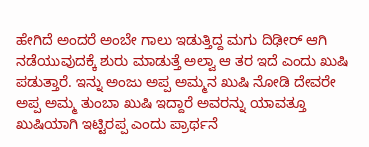ಹೇಗಿದೆ ಅಂದರೆ ಅಂಬೇ ಗಾಲು ಇಡುತ್ತಿದ್ದ ಮಗು ದಿಢೀರ್ ಆಗಿ ನಡೆಯುವುದಕ್ಕೆ ಶುರು ಮಾಡುತ್ತೆ ಅಲ್ವಾ ಆ ತರ ಇದೆ ಎಂದು ಖುಷಿ ಪಡುತ್ತಾರೆ. ಇನ್ನು ಅಂಜು ಅಪ್ಪ ಅಮ್ಮನ ಖುಷಿ ನೋಡಿ ದೇವರೇ ಅಪ್ಪ ಅಮ್ಮ ತುಂಬಾ ಖುಷಿ ಇದ್ದಾರೆ ಅವರನ್ನು ಯಾವತ್ತೂ ಖುಷಿಯಾಗಿ ಇಟ್ಟಿರಪ್ಪ ಎಂದು ಪ್ರಾರ್ಥನೆ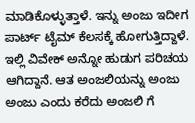ಮಾಡಿಕೊಳ್ಳುತ್ತಾಳೆ. ಇನ್ನು ಅಂಜು ಇದೀಗ ಪಾರ್ಟ್ ಟೈಮ್ ಕೆಲಸಕ್ಕೆ ಹೋಗುತ್ತಿದ್ದಾಳೆ. ಇಲ್ಲಿ ವಿವೇಕ್ ಅನ್ನೋ ಹುಡುಗ ಪರಿಚಯ ಆಗಿದ್ದಾನೆ. ಆತ ಅಂಜಲಿಯನ್ನು ಅಂಜು ಅಂಜು ಎಂದು ಕರೆದು ಅಂಜಲಿ ಗೆ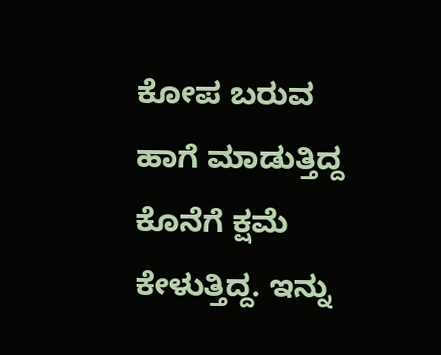ಕೋಪ ಬರುವ ಹಾಗೆ ಮಾಡುತ್ತಿದ್ದ ಕೊನೆಗೆ ಕ್ಷಮೆ ಕೇಳುತ್ತಿದ್ದ. ಇನ್ನು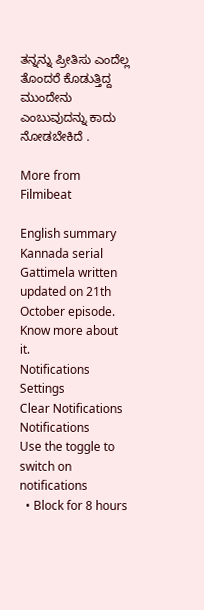ತನ್ನನ್ನು ಪ್ರೀತಿಸು ಎಂದೆಲ್ಲ ತೊಂದರೆ ಕೊಡುತ್ತಿದ್ದ ಮುಂದೇನು ಎಂಬುವುದನ್ನು ಕಾದು ನೋಡಬೇಕಿದೆ .

More from Filmibeat

English summary
Kannada serial Gattimela written updated on 21th October episode. Know more about it.
Notifications
Settings
Clear Notifications
Notifications
Use the toggle to switch on notifications
  • Block for 8 hours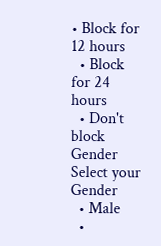• Block for 12 hours
  • Block for 24 hours
  • Don't block
Gender
Select your Gender
  • Male
  •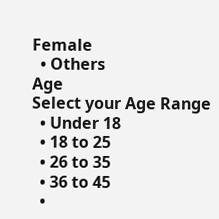Female
  • Others
Age
Select your Age Range
  • Under 18
  • 18 to 25
  • 26 to 35
  • 36 to 45
  •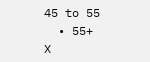45 to 55
  • 55+
X